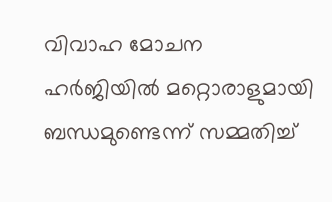വിവാഹ മോചന ഹർജിയിൽ മറ്റൊരാളുമായി ബന്ധമുണ്ടെന്ന് സമ്മതിച്ച്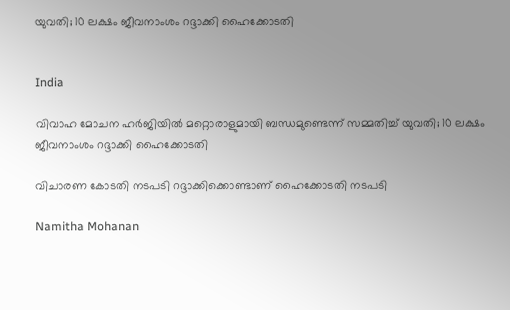യുവതി; 10 ലക്ഷം ജീവനാംശം റദ്ദാക്കി ഹൈക്കോടതി


India

വിവാഹ മോചന ഹർജിയിൽ മറ്റൊരാളുമായി ബന്ധമുണ്ടെന്ന് സമ്മതിച്ച് യുവതി; 10 ലക്ഷം ജീവനാംശം റദ്ദാക്കി ഹൈക്കോടതി

വിചാരണ കോടതി നടപടി റദ്ദാക്കിക്കൊണ്ടാണ് ഹൈക്കോടതി നടപടി

Namitha Mohanan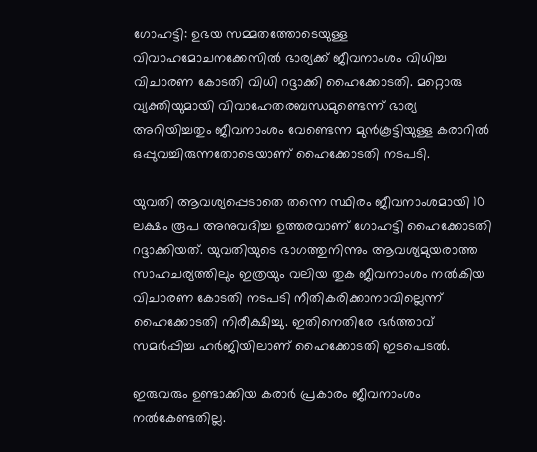ഗോഹട്ടി: ഉഭയ സമ്മതത്തോടെയുള്ള വിവാഹമോചനക്കേസിൽ ഭാര്യക്ക് ജീവനാംശം വിധിച്ച വിചാരണ കോടതി വിധി റദ്ദാക്കി ഹൈക്കോടതി. മറ്റൊരു വ്യക്തിയുമായി വിവാഹേതരബന്ധമുണ്ടെന്ന് ഭാര്യ അറിയിച്ചതും ജീവനാംശം വേണ്ടെന്ന മുൻകൂട്ടിയുള്ള കരാറിൽ ഒപ്പുവച്ചിരുന്നതോടെയാണ് ഹൈക്കോടതി നടപടി.

യുവതി ആവശ്യപ്പെടാതെ തന്നെ സ്ഥിരം ജീവനാംശമായി 10 ലക്ഷം രൂപ അനുവദിച്ച ഉത്തരവാണ് ഗോഹട്ടി ഹൈക്കോടതി റദ്ദാക്കിയത്. യുവതിയുടെ ഭാഗത്തുനിന്നും ആവശ്യമുയരാത്ത സാഹചര്യത്തിലും ഇത്രയും വലിയ തുക ജീവനാംശം നൽകിയ വിചാരണ കോടതി നടപടി നീതികരിക്കാനാവില്ലെന്ന് ഹൈക്കോടതി നിരീക്ഷിച്ചു. ഇതിനെതിരേ ഭർത്താവ് സമർപ്പിച്ച ഹർജിയിലാണ് ഹൈക്കോടതി ഇടപെടൽ.

ഇരുവരും ഉണ്ടാക്കിയ കരാർ പ്രകാരം ജീവനാംശം നൽകേണ്ടതില്ല.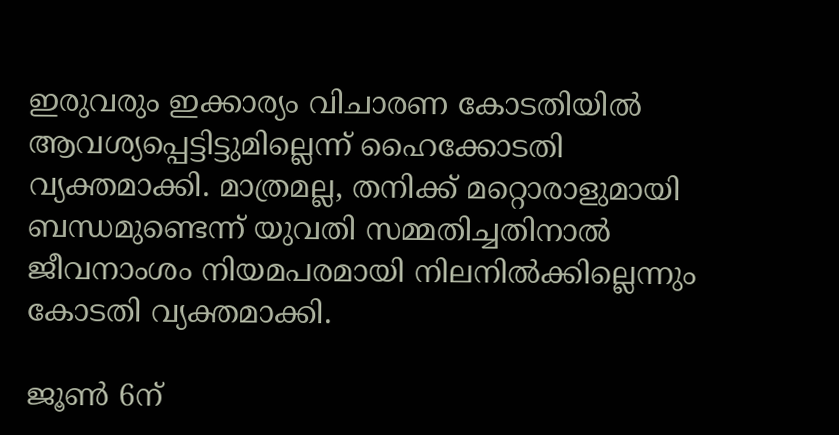ഇരുവരും ഇക്കാര്യം വിചാരണ കോടതിയിൽ ആവശ്യപ്പെട്ടിട്ടുമില്ലെന്ന് ഹൈക്കോടതി വ്യക്തമാക്കി. മാത്രമല്ല, തനിക്ക് മറ്റൊരാളുമായി ബന്ധമുണ്ടെന്ന് യുവതി സമ്മതിച്ചതിനാൽ ജീവനാംശം നിയമപരമായി നിലനിൽക്കില്ലെന്നും കോടതി വ്യക്തമാക്കി.

ജൂൺ 6ന്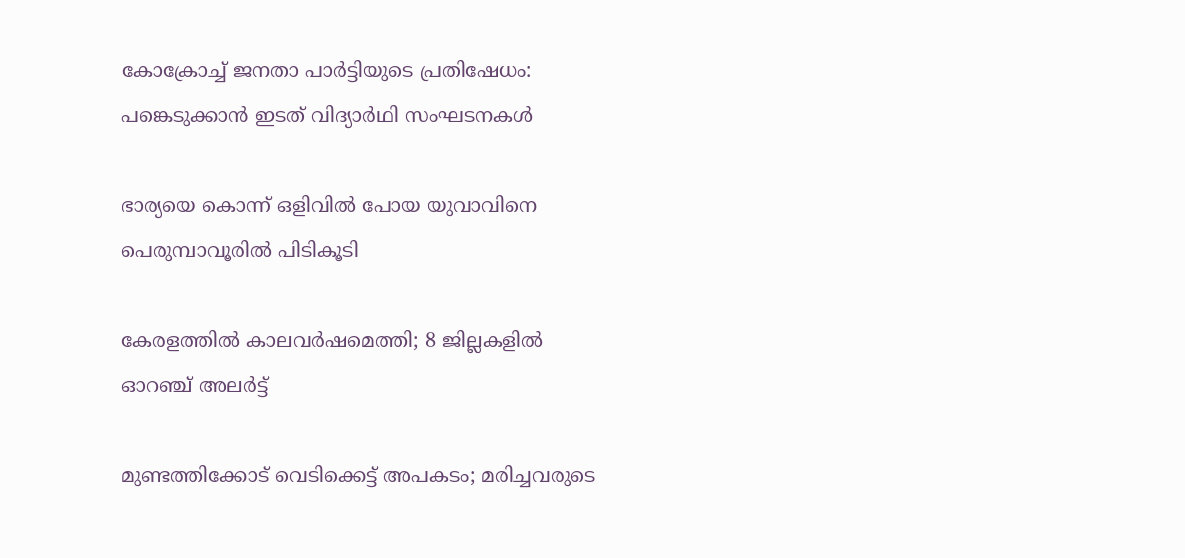കോക്രോച്ച് ജനതാ പാർട്ടിയുടെ പ്രതിഷേധം: പങ്കെടുക്കാൻ ഇടത് വിദ‍്യാർഥി സംഘടനകൾ

ഭാര്യയെ കൊന്ന് ഒളിവിൽ പോയ യുവാവിനെ പെരുമ്പാവൂരിൽ പിടികൂടി

കേരളത്തിൽ കാലവർഷമെത്തി; 8 ജില്ലകളിൽ ഓറഞ്ച് അലർട്ട്

മുണ്ടത്തിക്കോട് വെടിക്കെട്ട് അപകടം; മരിച്ചവരുടെ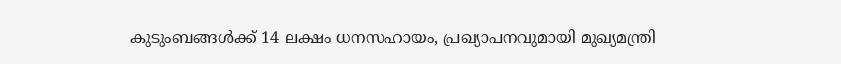കുടുംബങ്ങൾക്ക് 14 ലക്ഷം ധനസഹായം, പ്രഖ‍്യാപനവുമായി മുഖ‍്യമന്ത്രി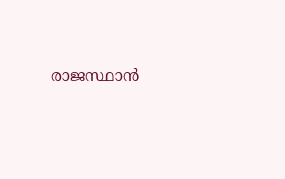രാജസ്ഥാൻ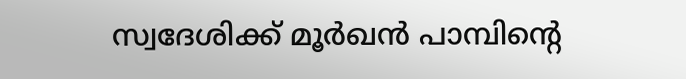സ്വദേശിക്ക് മൂർഖൻ പാമ്പിന്‍റെ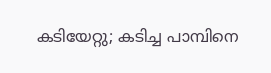കടിയേറ്റു; കടിച്ച പാമ്പിനെ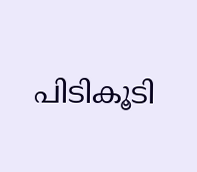പിടികൂടി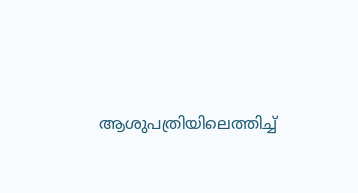ആശുപത്രിയിലെത്തിച്ച്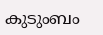കുടുംബം